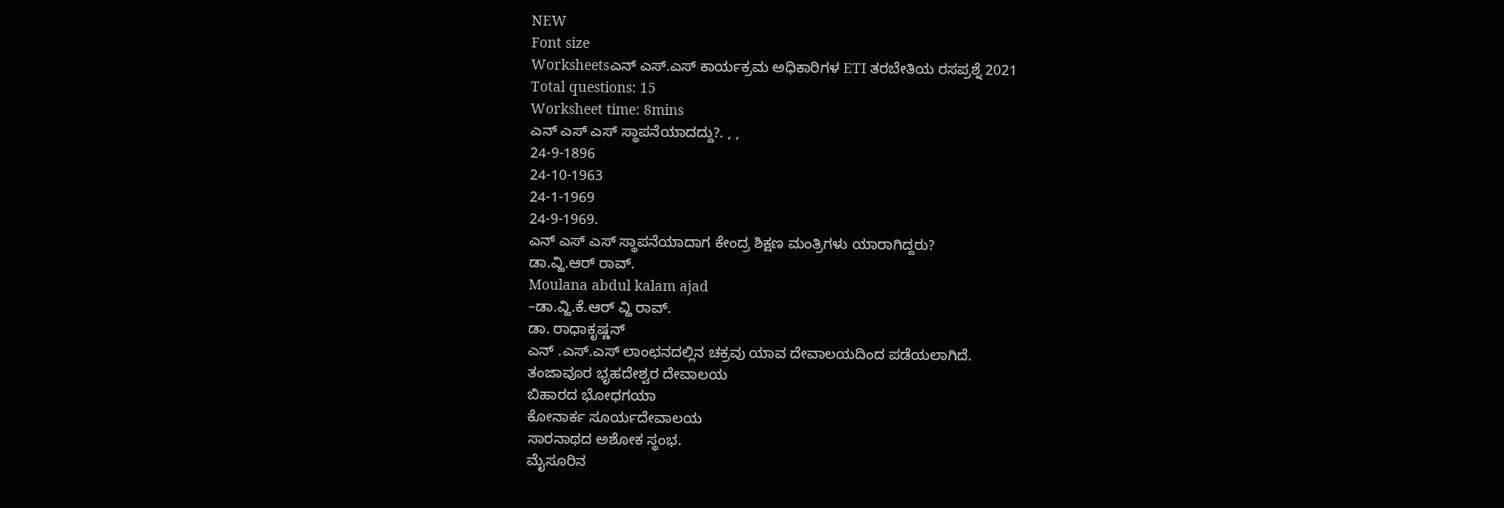NEW
Font size
Worksheetsಎನ್ ಎಸ್.ಎಸ್ ಕಾರ್ಯಕ್ರಮ ಅಧಿಕಾರಿಗಳ ETI ತರಬೇತಿಯ ರಸಪ್ರಶ್ನೆ 2021
Total questions: 15
Worksheet time: 8mins
ಎನ್ ಎಸ್ ಎಸ್ ಸ್ಥಾಪನೆಯಾದದ್ದು?. , ,
24-9-1896
24-10-1963
24-1-1969
24-9-1969.
ಎನ್ ಎಸ್ ಎಸ್ ಸ್ಥಾಪನೆಯಾದಾಗ ಕೇಂದ್ರ ಶಿಕ್ಷಣ ಮಂತ್ರಿಗಳು ಯಾರಾಗಿದ್ದರು?
ಡಾ.ವ್ಹಿ.ಆರ್ ರಾವ್.
Moulana abdul kalam ajad
–ಡಾ.ವ್ಹಿ.ಕೆ.ಆರ್ ವ್ಹಿ ರಾವ್.
ಡಾ. ರಾಧಾಕೃಷ್ಣನ್
ಎನ್ .ಎಸ್.ಎಸ್ ಲಾಂಛನದಲ್ಲಿನ ಚಕ್ರವು ಯಾವ ದೇವಾಲಯದಿಂದ ಪಡೆಯಲಾಗಿದೆ.
ತಂಜಾವೂರ ಭೃಹದೇಶ್ವರ ದೇವಾಲಯ
ಬಿಹಾರದ ಭೋಧಗಯಾ
ಕೋನಾರ್ಕ ಸೂರ್ಯದೇವಾಲಯ
ಸಾರನಾಥದ ಅಶೋಕ ಸ್ಥಂಭ.
ಮೈಸೂರಿನ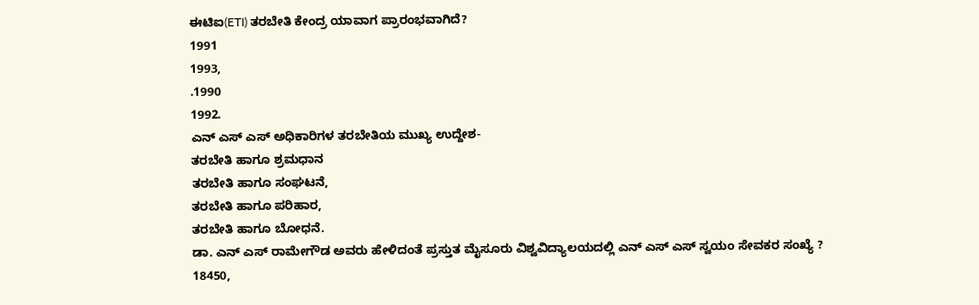ಈಟಿಐ(ETI) ತರಬೇತಿ ಕೇಂದ್ರ ಯಾವಾಗ ಪ್ರಾರಂಭವಾಗಿದೆ?
1991
1993,
.1990
1992.
ಎನ್ ಎಸ್ ಎಸ್ ಅಧಿಕಾರಿಗಳ ತರಬೇತಿಯ ಮುಖ್ಯ ಉದ್ದೇಶ-
ತರಬೇತಿ ಹಾಗೂ ಶ್ರಮಧಾನ
ತರಬೇತಿ ಹಾಗೂ ಸಂಘಟನೆ,
ತರಬೇತಿ ಹಾಗೂ ಪರಿಹಾರ,
ತರಬೇತಿ ಹಾಗೂ ಬೋಧನೆ.
ಡಾ. ಎನ್ ಎಸ್ ರಾಮೇಗೌಡ ಅವರು ಹೇಳಿದಂತೆ ಪ್ರಸ್ತುತ ಮೈಸೂರು ವಿಶ್ವವಿದ್ಯಾಲಯದಲ್ಲಿ ಎನ್ ಎಸ್ ಎಸ್ ಸ್ವಯಂ ಸೇವಕರ ಸಂಖ್ಯೆ ?
18450,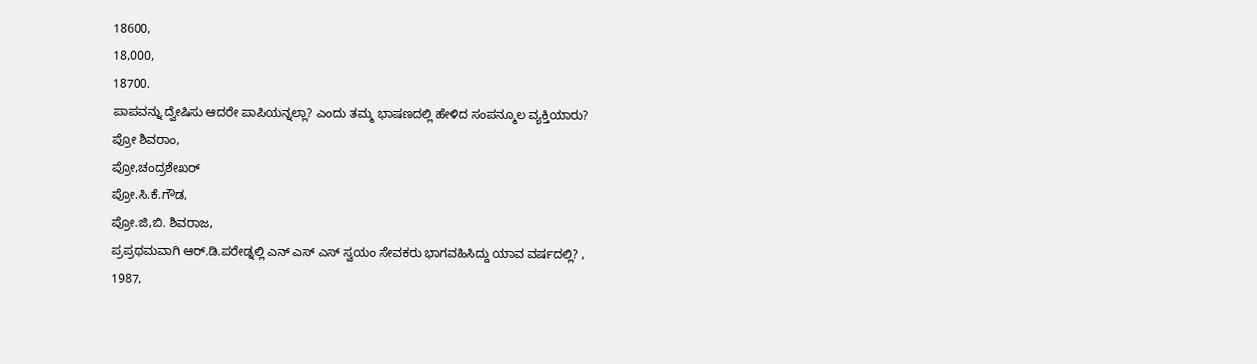18600,
18,000,
18700.
ಪಾಪವನ್ನು ದ್ವೇಷಿಸು ಆದರೇ ಪಾಪಿಯನ್ನಲ್ಲಾ? ಎಂದು ತಮ್ಮ ಭಾಷಣದಲ್ಲಿ ಹೇಳಿದ ಸಂಪನ್ಮೂಲ ವ್ಯಕ್ತಿಯಾರು?
ಪ್ರೋ ಶಿವರಾಂ,
ಪ್ರೋ,ಚಂದ್ರಶೇಖರ್
ಪ್ರೋ.ಸಿ.ಕೆ.ಗೌಡ,
ಪ್ರೋ.ಜಿ,ಬಿ. ಶಿವರಾಜ,
ಪ್ರಪ್ರಥಮವಾಗಿ ಆರ್.ಡಿ.ಪರೇಡ್ನಲ್ಲಿ ಎನ್ ಎಸ್ ಎಸ್ ಸ್ವಯಂ ಸೇವಕರು ಭಾಗವಹಿಸಿದ್ದು ಯಾವ ವರ್ಷದಲ್ಲಿ? ,
1987,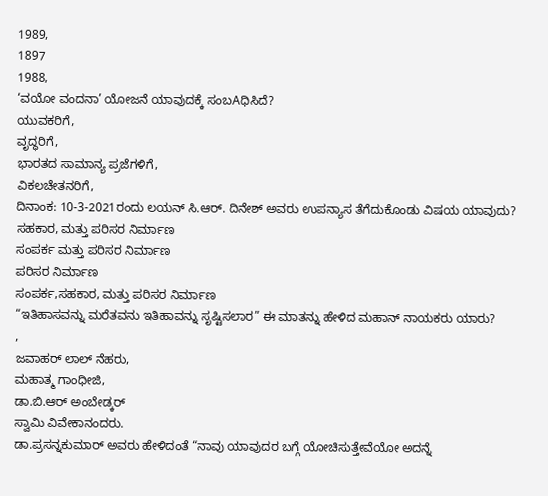1989,
1897
1988,
‘ವಯೋ ವಂದನಾ’ ಯೋಜನೆ ಯಾವುದಕ್ಕೆ ಸಂಬAಧಿಸಿದೆ?
ಯುವಕರಿಗೆ,
ವೃದ್ಧರಿಗೆ,
ಭಾರತದ ಸಾಮಾನ್ಯ ಪ್ರಜೆಗಳಿಗೆ,
ವಿಕಲಚೇತನರಿಗೆ,
ದಿನಾಂಕ: 10-3-2021ರಂದು ಲಯನ್ ಸಿ.ಆರ್. ದಿನೇಶ್ ಅವರು ಉಪನ್ಯಾಸ ತೆಗೆದುಕೊಂಡು ವಿಷಯ ಯಾವುದು?
ಸಹಕಾರ, ಮತ್ತು ಪರಿಸರ ನಿರ್ಮಾಣ
ಸಂಪರ್ಕ ಮತ್ತು ಪರಿಸರ ನಿರ್ಮಾಣ
ಪರಿಸರ ನಿರ್ಮಾಣ
ಸಂಪರ್ಕ,ಸಹಕಾರ, ಮತ್ತು ಪರಿಸರ ನಿರ್ಮಾಣ
“ಇತಿಹಾಸವನ್ನು ಮರೆತವನು ಇತಿಹಾವನ್ನು ಸೃಷ್ಟಿಸಲಾರ” ಈ ಮಾತನ್ನು ಹೇಳಿದ ಮಹಾನ್ ನಾಯಕರು ಯಾರು?
,
ಜವಾಹರ್ ಲಾಲ್ ನೆಹರು,
ಮಹಾತ್ಮ ಗಾಂಧೀಜಿ,
ಡಾ.ಬಿ.ಆರ್ ಅಂಬೇಡ್ಕರ್
ಸ್ವಾಮಿ ವಿವೇಕಾನಂದರು.
ಡಾ.ಪ್ರಸನ್ನಕುಮಾರ್ ಅವರು ಹೇಳಿದಂತೆ “ನಾವು ಯಾವುದರ ಬಗ್ಗೆ ಯೋಚಿಸುತ್ತೇವೆಯೋ ಅದನ್ನೆ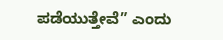ಪಡೆಯುತ್ತೇವೆ” ಎಂದು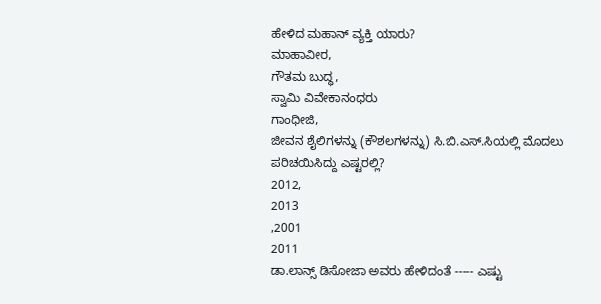ಹೇಳಿದ ಮಹಾನ್ ವ್ಯಕ್ತಿ ಯಾರು?
ಮಾಹಾವೀರ,
ಗೌತಮ ಬುದ್ಧ,
ಸ್ವಾಮಿ ವಿವೇಕಾನಂಧರು
ಗಾಂಧೀಜಿ,
ಜೀವನ ಶೈಲಿಗಳನ್ನು (ಕೌಶಲಗಳನ್ನು) ಸಿ.ಬಿ.ಎಸ್.ಸಿಯಲ್ಲಿ ಮೊದಲು ಪರಿಚಯಿಸಿದ್ದು ಎಷ್ಟರಲ್ಲಿ?
2012,
2013
,2001
2011
ಡಾ.ಲಾನ್ಸ್ ಡಿಸೋಜಾ ಅವರು ಹೇಳಿದಂತೆ ----- ಎಷ್ಟು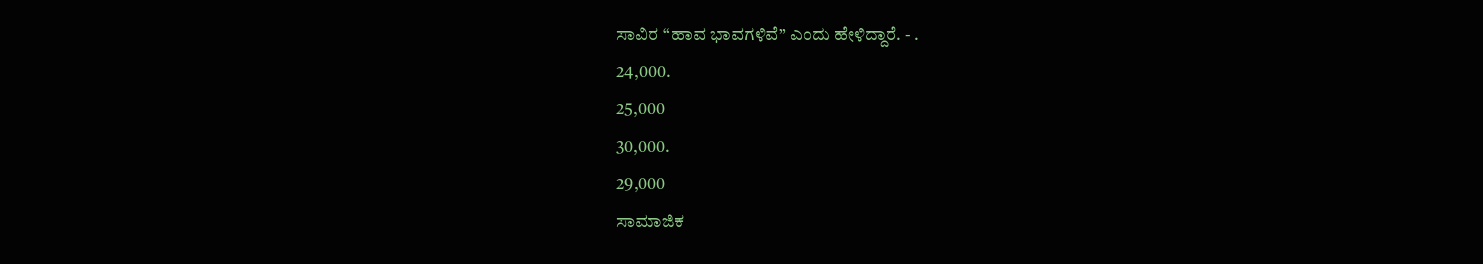ಸಾವಿರ “ಹಾವ ಭಾವಗಳಿವೆ” ಎಂದು ಹೇಳಿದ್ದಾರೆ. - .
24,000.
25,000
30,000.
29,000
ಸಾಮಾಜಿಕ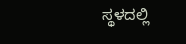ಸ್ಥಳದಲ್ಲಿ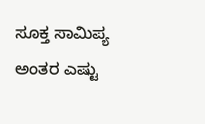ಸೂಕ್ತ ಸಾಮಿಪ್ಯ ಅಂತರ ಎಷ್ಟು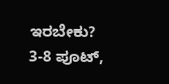ಇರಬೇಕು?
3-8 ಪೂಟ್,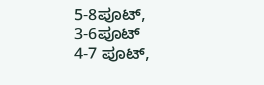5-8ಪೂಟ್,
3-6ಪೂಟ್
4-7 ಪೂಟ್,